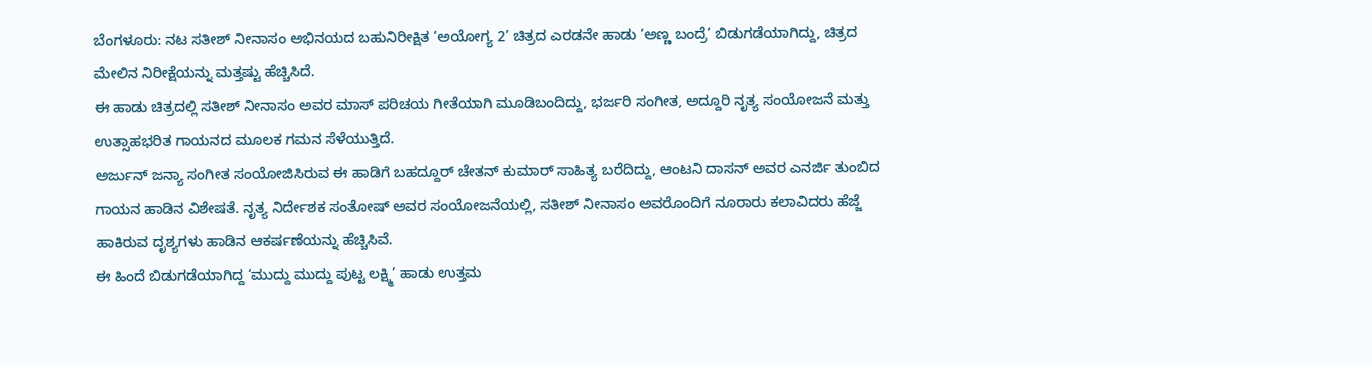ಬೆಂಗಳೂರು: ನಟ ಸತೀಶ್ ನೀನಾಸಂ ಅಭಿನಯದ ಬಹುನಿರೀಕ್ಷಿತ ‘ಅಯೋಗ್ಯ 2’ ಚಿತ್ರದ ಎರಡನೇ ಹಾಡು ‘ಅಣ್ಣ ಬಂದ್ರೆ’ ಬಿಡುಗಡೆಯಾಗಿದ್ದು, ಚಿತ್ರದ ಮೇಲಿನ ನಿರೀಕ್ಷೆಯನ್ನು ಮತ್ತಷ್ಟು ಹೆಚ್ಚಿಸಿದೆ.
ಈ ಹಾಡು ಚಿತ್ರದಲ್ಲಿ ಸತೀಶ್ ನೀನಾಸಂ ಅವರ ಮಾಸ್ ಪರಿಚಯ ಗೀತೆಯಾಗಿ ಮೂಡಿಬಂದಿದ್ದು, ಭರ್ಜರಿ ಸಂಗೀತ, ಅದ್ದೂರಿ ನೃತ್ಯ ಸಂಯೋಜನೆ ಮತ್ತು ಉತ್ಸಾಹಭರಿತ ಗಾಯನದ ಮೂಲಕ ಗಮನ ಸೆಳೆಯುತ್ತಿದೆ.
ಅರ್ಜುನ್ ಜನ್ಯಾ ಸಂಗೀತ ಸಂಯೋಜಿಸಿರುವ ಈ ಹಾಡಿಗೆ ಬಹದ್ದೂರ್ ಚೇತನ್ ಕುಮಾರ್ ಸಾಹಿತ್ಯ ಬರೆದಿದ್ದು, ಆಂಟನಿ ದಾಸನ್ ಅವರ ಎನರ್ಜಿ ತುಂಬಿದ ಗಾಯನ ಹಾಡಿನ ವಿಶೇಷತೆ. ನೃತ್ಯ ನಿರ್ದೇಶಕ ಸಂತೋಷ್ ಅವರ ಸಂಯೋಜನೆಯಲ್ಲಿ, ಸತೀಶ್ ನೀನಾಸಂ ಅವರೊಂದಿಗೆ ನೂರಾರು ಕಲಾವಿದರು ಹೆಜ್ಜೆ ಹಾಕಿರುವ ದೃಶ್ಯಗಳು ಹಾಡಿನ ಆಕರ್ಷಣೆಯನ್ನು ಹೆಚ್ಚಿಸಿವೆ.
ಈ ಹಿಂದೆ ಬಿಡುಗಡೆಯಾಗಿದ್ದ ‘ಮುದ್ದು ಮುದ್ದು ಪುಟ್ಟ ಲಕ್ಷ್ಮಿ’ ಹಾಡು ಉತ್ತಮ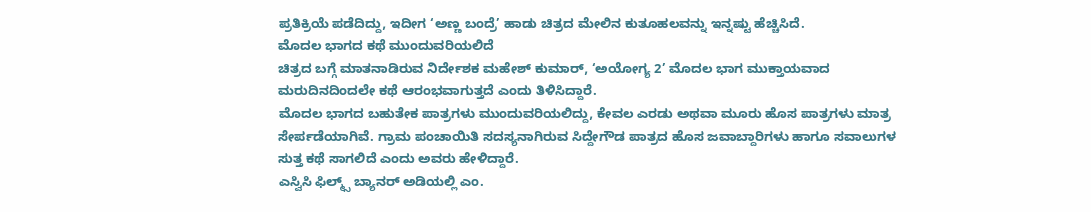ಪ್ರತಿಕ್ರಿಯೆ ಪಡೆದಿದ್ದು, ಇದೀಗ ‘ಅಣ್ಣ ಬಂದ್ರೆ’ ಹಾಡು ಚಿತ್ರದ ಮೇಲಿನ ಕುತೂಹಲವನ್ನು ಇನ್ನಷ್ಟು ಹೆಚ್ಚಿಸಿದೆ.
ಮೊದಲ ಭಾಗದ ಕಥೆ ಮುಂದುವರಿಯಲಿದೆ
ಚಿತ್ರದ ಬಗ್ಗೆ ಮಾತನಾಡಿರುವ ನಿರ್ದೇಶಕ ಮಹೇಶ್ ಕುಮಾರ್, ‘ಅಯೋಗ್ಯ 2’ ಮೊದಲ ಭಾಗ ಮುಕ್ತಾಯವಾದ ಮರುದಿನದಿಂದಲೇ ಕಥೆ ಆರಂಭವಾಗುತ್ತದೆ ಎಂದು ತಿಳಿಸಿದ್ದಾರೆ.
ಮೊದಲ ಭಾಗದ ಬಹುತೇಕ ಪಾತ್ರಗಳು ಮುಂದುವರಿಯಲಿದ್ದು, ಕೇವಲ ಎರಡು ಅಥವಾ ಮೂರು ಹೊಸ ಪಾತ್ರಗಳು ಮಾತ್ರ ಸೇರ್ಪಡೆಯಾಗಿವೆ. ಗ್ರಾಮ ಪಂಚಾಯಿತಿ ಸದಸ್ಯನಾಗಿರುವ ಸಿದ್ದೇಗೌಡ ಪಾತ್ರದ ಹೊಸ ಜವಾಬ್ದಾರಿಗಳು ಹಾಗೂ ಸವಾಲುಗಳ ಸುತ್ತ ಕಥೆ ಸಾಗಲಿದೆ ಎಂದು ಅವರು ಹೇಳಿದ್ದಾರೆ.
ಎಸ್ವಿಸಿ ಫಿಲ್ಮ್ಸ್ ಬ್ಯಾನರ್ ಅಡಿಯಲ್ಲಿ ಎಂ.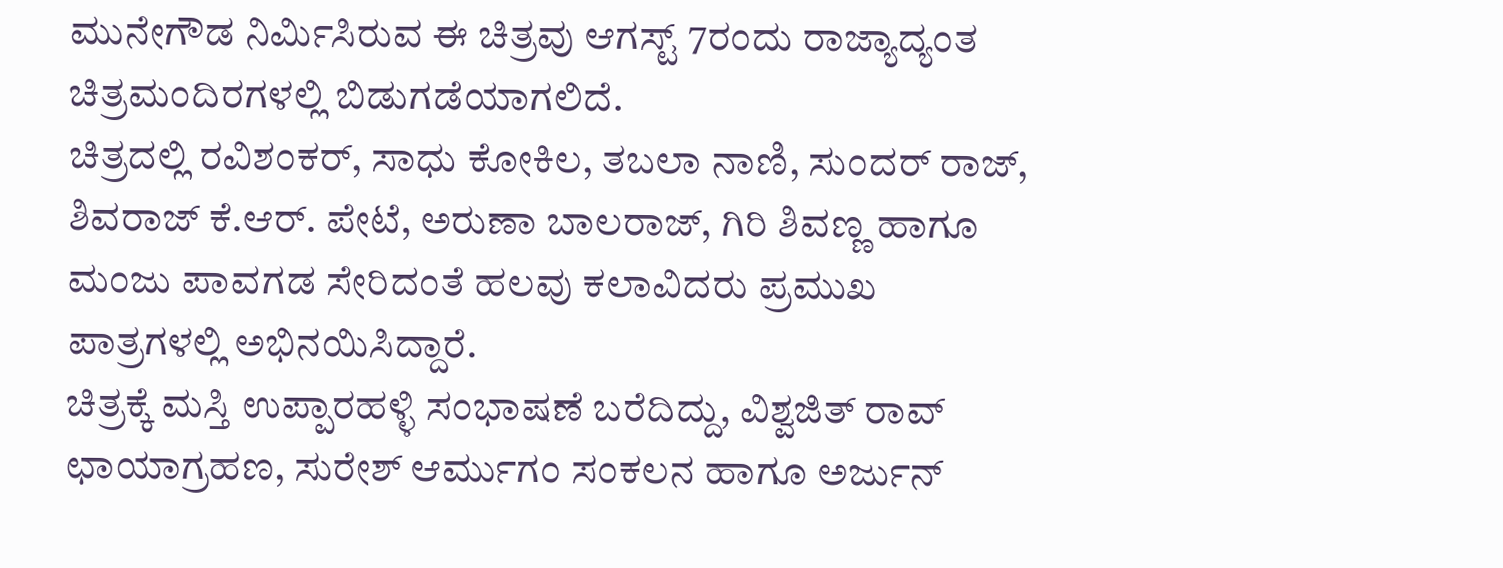ಮುನೇಗೌಡ ನಿರ್ಮಿಸಿರುವ ಈ ಚಿತ್ರವು ಆಗಸ್ಟ್ 7ರಂದು ರಾಜ್ಯಾದ್ಯಂತ ಚಿತ್ರಮಂದಿರಗಳಲ್ಲಿ ಬಿಡುಗಡೆಯಾಗಲಿದೆ.
ಚಿತ್ರದಲ್ಲಿ ರವಿಶಂಕರ್, ಸಾಧು ಕೋಕಿಲ, ತಬಲಾ ನಾಣಿ, ಸುಂದರ್ ರಾಜ್, ಶಿವರಾಜ್ ಕೆ.ಆರ್. ಪೇಟೆ, ಅರುಣಾ ಬಾಲರಾಜ್, ಗಿರಿ ಶಿವಣ್ಣ ಹಾಗೂ ಮಂಜು ಪಾವಗಡ ಸೇರಿದಂತೆ ಹಲವು ಕಲಾವಿದರು ಪ್ರಮುಖ ಪಾತ್ರಗಳಲ್ಲಿ ಅಭಿನಯಿಸಿದ್ದಾರೆ.
ಚಿತ್ರಕ್ಕೆ ಮಸ್ತಿ ಉಪ್ಪಾರಹಳ್ಳಿ ಸಂಭಾಷಣೆ ಬರೆದಿದ್ದು, ವಿಶ್ವಜಿತ್ ರಾವ್ ಛಾಯಾಗ್ರಹಣ, ಸುರೇಶ್ ಆರ್ಮುಗಂ ಸಂಕಲನ ಹಾಗೂ ಅರ್ಜುನ್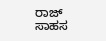ರಾಜ್ ಸಾಹಸ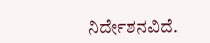ನಿರ್ದೇಶನವಿದೆ.